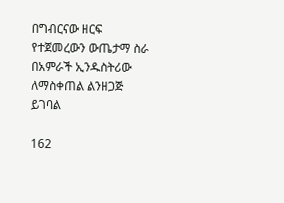በግብርናው ዘርፍ የተጀመረውን ውጤታማ ስራ በአምራች ኢንዱስትሪው ለማስቀጠል ልንዘጋጅ ይገባል

162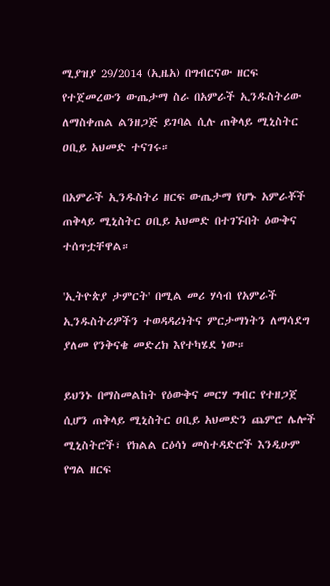ሚያዝያ 29/2014 (ኢዜአ) በግብርናው ዘርፍ የተጀመረውን ውጤታማ ስራ በአምራች ኢንዱስትሪው ለማስቀጠል ልንዘጋጅ ይገባል ሲሉ ጠቅላይ ሚኒስትር ዐቢይ አህመድ ተናገሩ።

በአምራች ኢንዱስትሪ ዘርፍ ውጤታማ የሆኑ አምራቾች ጠቅላይ ሚኒስትር ዐቢይ አህመድ በተገኙበት ዕውቅና ተሰጥቷቸዋል።

'ኢትዮጵያ ታምርት' በሚል መሪ ሃሳብ የአምራች ኢንዱስትሪዎችን ተወዳዳሪነትና ምርታማነትን ለማሳደግ ያለመ የንቅናቄ መድረክ እየተካሄደ ነው።

ይህንኑ በማስመልከት የዕውቅና መርሃ ግብር የተዘጋጀ ሲሆን ጠቅላይ ሚኒስትር ዐቢይ አህመድን ጨምሮ ሌሎች ሚኒስትሮች፣ የክልል ርዕሳነ መስተዳድሮች እንዲሁም የግል ዘርፍ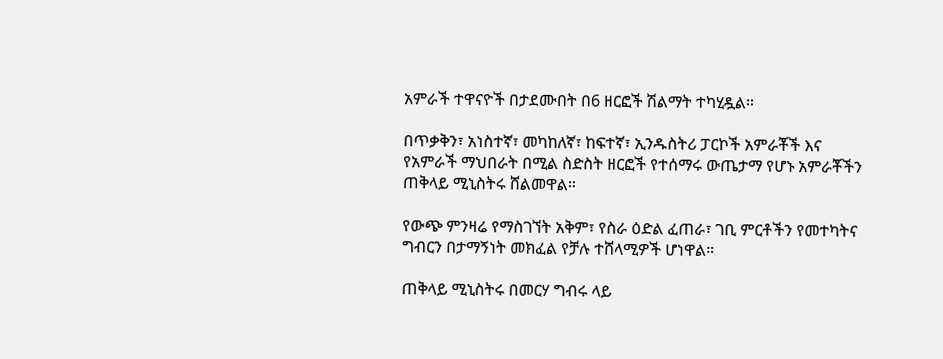አምራች ተዋናዮች በታደሙበት በ6 ዘርፎች ሽልማት ተካሂዷል።

በጥቃቅን፣ አነስተኛ፣ መካከለኛ፣ ከፍተኛ፣ ኢንዱስትሪ ፓርኮች አምራቾች እና የአምራች ማህበራት በሚል ስድስት ዘርፎች የተሰማሩ ውጤታማ የሆኑ አምራቾችን ጠቅላይ ሚኒስትሩ ሸልመዋል።

የውጭ ምንዛሬ የማስገኘት አቅም፣ የስራ ዕድል ፈጠራ፣ ገቢ ምርቶችን የመተካትና ግብርን በታማኝነት መክፈል የቻሉ ተሸላሚዎች ሆነዋል።

ጠቅላይ ሚኒስትሩ በመርሃ ግብሩ ላይ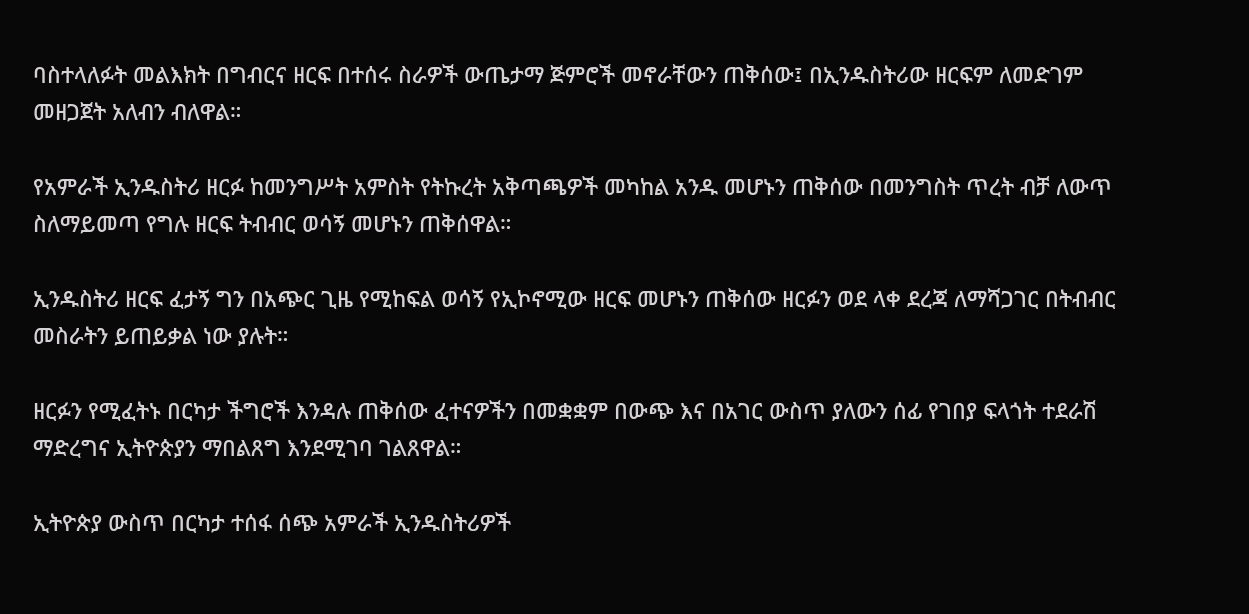ባስተላለፉት መልእክት በግብርና ዘርፍ በተሰሩ ስራዎች ውጤታማ ጅምሮች መኖራቸውን ጠቅሰው፤ በኢንዱስትሪው ዘርፍም ለመድገም መዘጋጀት አለብን ብለዋል።

የአምራች ኢንዱስትሪ ዘርፉ ከመንግሥት አምስት የትኩረት አቅጣጫዎች መካከል አንዱ መሆኑን ጠቅሰው በመንግስት ጥረት ብቻ ለውጥ ስለማይመጣ የግሉ ዘርፍ ትብብር ወሳኝ መሆኑን ጠቅሰዋል።

ኢንዱስትሪ ዘርፍ ፈታኝ ግን በአጭር ጊዜ የሚከፍል ወሳኝ የኢኮኖሚው ዘርፍ መሆኑን ጠቅሰው ዘርፉን ወደ ላቀ ደረጃ ለማሻጋገር በትብብር መስራትን ይጠይቃል ነው ያሉት።

ዘርፉን የሚፈትኑ በርካታ ችግሮች እንዳሉ ጠቅሰው ፈተናዎችን በመቋቋም በውጭ እና በአገር ውስጥ ያለውን ሰፊ የገበያ ፍላጎት ተደራሽ ማድረግና ኢትዮጵያን ማበልጸግ እንደሚገባ ገልጸዋል።

ኢትዮጵያ ውስጥ በርካታ ተሰፋ ሰጭ አምራች ኢንዱስትሪዎች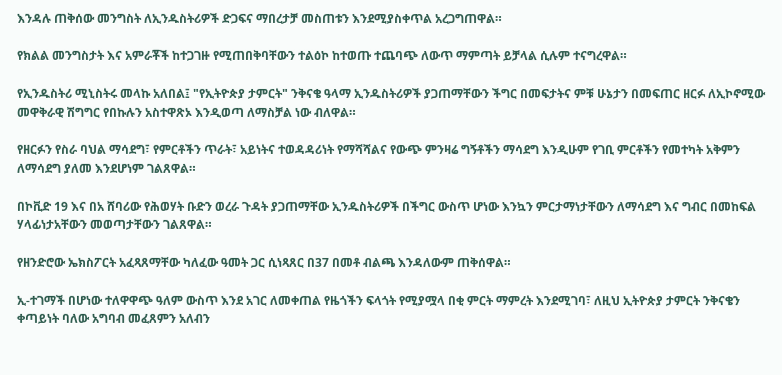እንዳሉ ጠቅሰው መንግስት ለኢንዱስትሪዎች ድጋፍና ማበረታቻ መስጠቱን እንደሚያስቀጥል አረጋግጠዋል።

የክልል መንግስታት እና አምራቾች ከተጋገዙ የሚጠበቅባቸውን ተልዕኮ ከተወጡ ተጨባጭ ለውጥ ማምጣት ይቻላል ሲሉም ተናግረዋል።

የኢንዱስትሪ ሚኒስትሩ መላኩ አለበል፤ "የኢትዮጵያ ታምርት" ንቅናቄ ዓላማ ኢንዱስትሪዎች ያጋጠማቸውን ችግር በመፍታትና ምቹ ሁኔታን በመፍጠር ዘርፉ ለኢኮኖሚው መዋቅራዊ ሽግግር የበኩሉን አስተዋጽኦ እንዲወጣ ለማስቻል ነው ብለዋል።

የዘርፉን የስራ ባህል ማሳደግ፣ የምርቶችን ጥራት፣ አይነትና ተወዳዳሪነት የማሻሻልና የውጭ ምንዛሬ ግኝቶችን ማሳደግ እንዲሁም የገቢ ምርቶችን የመተካት አቅምን ለማሳደግ ያለመ እንደሆነም ገልጸዋል።

በኮቪድ 19 እና በአ ሸባሪው የሕወሃት ቡድን ወረራ ጉዳት ያጋጠማቸው ኢንዱስትሪዎች በችግር ውስጥ ሆነው እንኳን ምርታማነታቸውን ለማሳደግ እና ግብር በመከፍል ሃላፊነታአቸውን መወጣታቸውን ገልጸዋል።

የዘንድሮው ኤክስፖርት አፈጻጸማቸው ካለፈው ዓመት ጋር ሲነጻጸር በ37 በመቶ ብልጫ እንዳለውም ጠቅሰዋል።

ኢ-ተገማች በሆነው ተለዋዋጭ ዓለም ውስጥ እንደ አገር ለመቀጠል የዜጎችን ፍላጎት የሚያሟላ በቂ ምርት ማምረት እንደሚገባ፣ ለዚህ ኢትዮጵያ ታምርት ንቅናቄን ቀጣይነት ባለው አግባብ መፈጸምን አለብን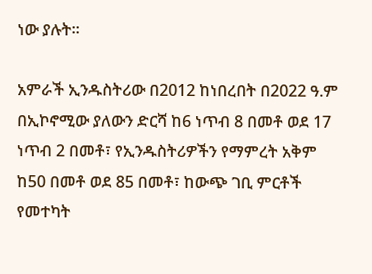ነው ያሉት።

አምራች ኢንዱስትሪው በ2012 ከነበረበት በ2022 ዓ.ም በኢኮኖሚው ያለውን ድርሻ ከ6 ነጥብ 8 በመቶ ወደ 17 ነጥብ 2 በመቶ፣ የኢንዱስትሪዎችን የማምረት አቅም ከ50 በመቶ ወደ 85 በመቶ፣ ከውጭ ገቢ ምርቶች የመተካት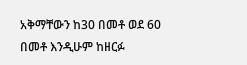አቅማቸውን ከ30 በመቶ ወደ 60 በመቶ እንዲሁም ከዘርፉ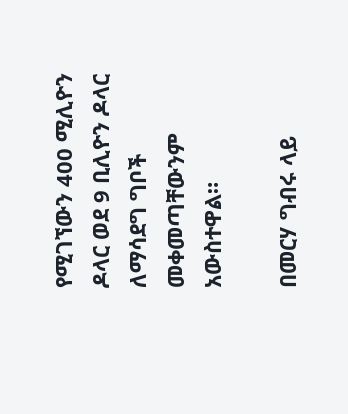የሚገኘውን 400 ሚሊዮን ዶላር ወደ 9 ቢሊዮን ዶላር ለማሳደግ ግቦች መቀመጣቸውንም አውስተዋል።

በመርሃ ግብሩ ላይ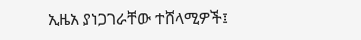ኢዜአ ያነጋገራቸው ተሸላሚዎች፤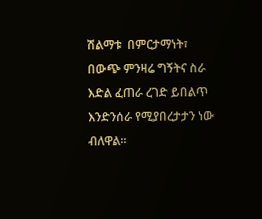ሽልማቱ  በምርታማነት፣ በውጭ ምንዛሬ ግኝትና ስራ እድል ፈጠራ ረገድ ይበልጥ እንድንሰራ የሚያበረታታን ነው ብለዋል።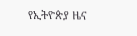የኢትዮጵያ ዜና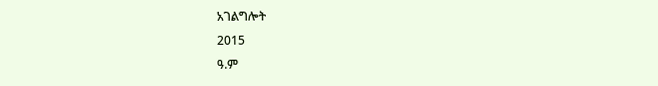አገልግሎት
2015
ዓ.ም